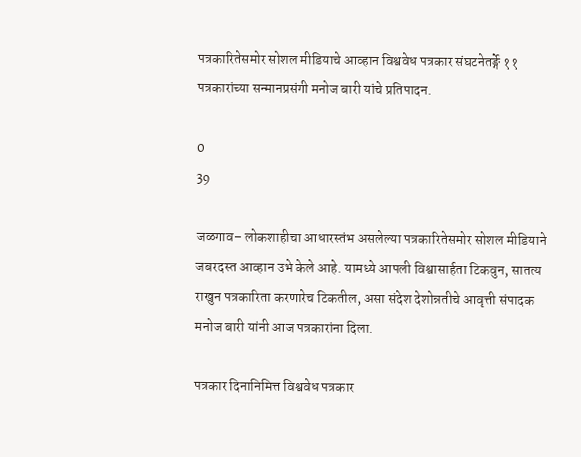पत्रकारितेसमोर सोशल मीडियाचे आव्हान विश्ववेध पत्रकार संघटनेतर्ङ्गे ११ पत्रकारांच्या सन्मानप्रसंगी मनोज बारी यांचे प्रतिपादन.

0
39

जळगाव– लोकशाहीचा आधारस्तंभ असलेल्या पत्रकारितेसमोर सोशल मीडियाने जबरदस्त आव्हान उभे केले आहे. यामध्ये आपली विश्वासार्हता टिकवुन, सातत्य राखुन पत्रकारिता करणारेच टिकतील, असा संदेश देशोन्नतीचे आवृत्ती संपादक मनोज बारी यांनी आज पत्रकारांना दिला.

पत्रकार दिनानिमित्त विश्ववेध पत्रकार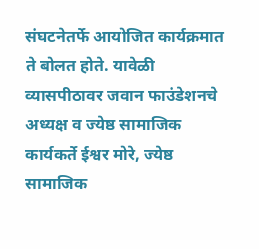संघटनेतर्फे आयोजित कार्यक्रमात ते बोलत होते. यावेळी व्यासपीठावर जवान फाउंडेशनचे अध्यक्ष व ज्येष्ठ सामाजिक कार्यकर्ते ईश्वर मोरे, ज्येष्ठ सामाजिक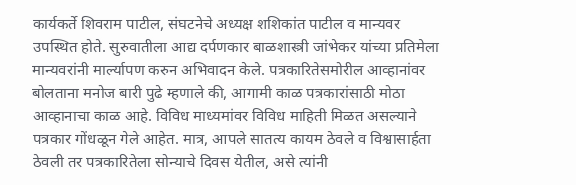कार्यकर्ते शिवराम पाटील, संघटनेचे अध्यक्ष शशिकांत पाटील व मान्यवर उपस्थित होते. सुरुवातीला आद्य दर्पणकार बाळशास्त्री जांभेकर यांच्या प्रतिमेला मान्यवरांनी मार्ल्यापण करुन अभिवादन केले. पत्रकारितेसमोरील आव्हानांवर बोलताना मनोज बारी पुढे म्हणाले की, आगामी काळ पत्रकारांसाठी मोठा आव्हानाचा काळ आहे. विविध माध्यमांवर विविध माहिती मिळत असल्याने पत्रकार गोंधळून गेले आहेत. मात्र, आपले सातत्य कायम ठेवले व विश्वासार्हता ठेवली तर पत्रकारितेला सोन्याचे दिवस येतील, असे त्यांनी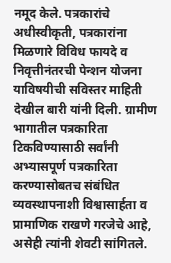नमूद केले. पत्रकारांचे अधीस्वीकृती, पत्रकारांना मिळणारे विविध फायदे व निवृत्तीनंतरची पेन्शन योजना याविषयीची सविस्तर माहिती देखील बारी यांनी दिली. ग्रामीण भागातील पत्रकारिता टिकविण्यासाठी सर्वांनी अभ्यासपूर्ण पत्रकारिता करण्यासोबतच संबंधित व्यवस्थापनाशी विश्वासार्हता व प्रामाणिक राखणे गरजेचे आहे, असेही त्यांनी शेवटी सांगितले.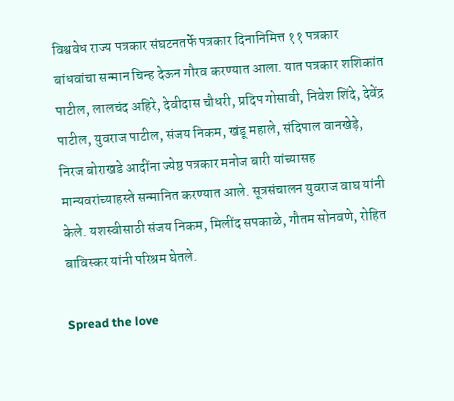विश्ववेध राज्य पत्रकार संघटनतर्फे पत्रकार दिनानिमित्त ११ पत्रकार बांधवांचा सन्मान चिन्ह देऊन गौरव करण्यात आला. यात पत्रकार शशिकांत पाटील, लालचंद अहिरे, देवीदास चौधरी, प्रदिप गोसावी, निवेश शिंदे, देवेंद्र पाटील, युवराज पाटील, संजय निकम, खंडू महाले, संदिपाल वानखेड़े, निरज बोराखडे आदींना ज्येष्ठ पत्रकार मनोज बारी यांच्यासह मान्यवरांच्याहस्ते सन्मानित करण्यात आले. सूत्रसंचालन युवराज वाघ यांनी केले. यशस्वीसाठी संजय निकम, मिलींद सपकाळे, गौतम सोनवणे, रोहित बाविस्कर यांनी परिश्रम घेतले.

Spread the love